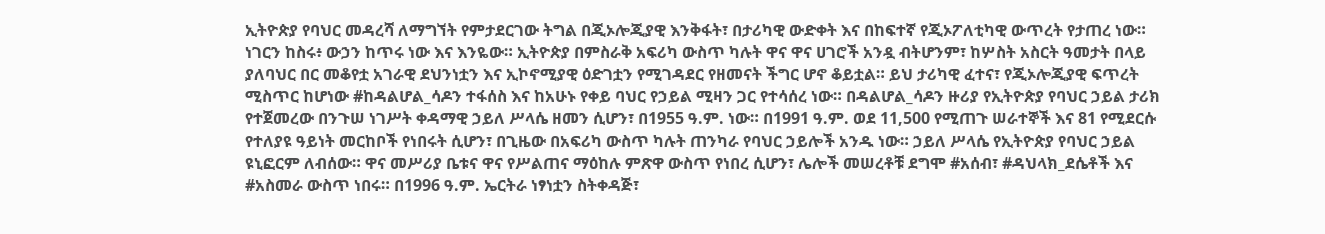ኢትዮጵያ የባህር መዳረሻ ለማግኘት የምታደርገው ትግል በጂኦሎጂያዊ እንቅፋት፣ በታሪካዊ ውድቀት እና በከፍተኛ የጂኦፖለቲካዊ ውጥረት የታጠረ ነው። ነገርን ከስሩ፥ ውኃን ከጥሩ ነው እና እንዬው። ኢትዮጵያ በምስራቅ አፍሪካ ውስጥ ካሉት ዋና ዋና ሀገሮች አንዷ ብትሆንም፣ ከሦስት አስርት ዓመታት በላይ ያለባህር በር መቆየቷ አገራዊ ደህንነቷን እና ኢኮኖሚያዊ ዕድገቷን የሚገዳደር የዘመናት ችግር ሆኖ ቆይቷል። ይህ ታሪካዊ ፈተና፣ የጂኦሎጂያዊ ፍጥረት ሚስጥር ከሆነው #ከዳልሆል_ሳዶን ተፋሰስ እና ከአሁኑ የቀይ ባህር የኃይል ሚዛን ጋር የተሳሰረ ነው። በዳልሆል_ሳዶን ዙሪያ የኢትዮጵያ የባህር ኃይል ታሪክ የተጀመረው በንጉሠ ነገሥት ቀዳማዊ ኃይለ ሥላሴ ዘመን ሲሆን፣ በ1955 ዓ.ም. ነው። በ1991 ዓ.ም. ወደ 11,500 የሚጠጉ ሠራተኞች እና 81 የሚደርሱ የተለያዩ ዓይነት መርከቦች የነበሩት ሲሆን፣ በጊዜው በአፍሪካ ውስጥ ካሉት ጠንካራ የባህር ኃይሎች አንዱ ነው። ኃይለ ሥላሴ የኢትዮጵያ የባህር ኃይል ዩኒፎርም ለብሰው። ዋና መሥሪያ ቤቱና ዋና የሥልጠና ማዕከሉ ምጽዋ ውስጥ የነበረ ሲሆን፣ ሌሎች መሠረቶቹ ደግሞ #አሰብ፣ #ዳህላክ_ደሴቶች እና #አስመራ ውስጥ ነበሩ። በ1996 ዓ.ም. ኤርትራ ነፃነቷን ስትቀዳጅ፣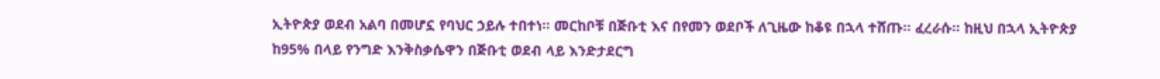ኢትዮጵያ ወደብ አልባ በመሆኗ የባህር ኃይሉ ተበተነ። መርከቦቹ በጅቡቲ እና በየመን ወደቦች ለጊዜው ከቆዩ በኋላ ተሸጡ። ፈረራሱ። ከዚህ በኋላ ኢትዮጵያ ከ95% በላይ የንግድ እንቅስቃሴዋን በጅቡቲ ወደብ ላይ እንድታደርግ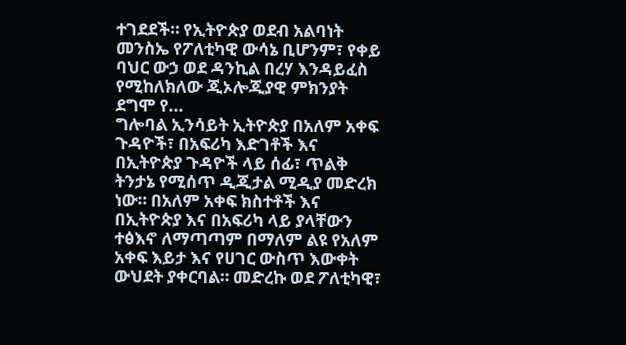ተገደደች። የኢትዮጵያ ወደብ አልባነት መንስኤ የፖለቲካዊ ውሳኔ ቢሆንም፣ የቀይ ባህር ውኃ ወደ ዳንኪል በረሃ እንዳይፈስ የሚከለክለው ጂኦሎጂያዊ ምክንያት ደግሞ የ...
ግሎባል ኢንሳይት ኢትዮጵያ በአለም አቀፍ ጉዳዮች፣ በአፍሪካ እድገቶች እና በኢትዮጵያ ጉዳዮች ላይ ሰፊ፣ ጥልቅ ትንታኔ የሚሰጥ ዲጂታል ሚዲያ መድረክ ነው። በአለም አቀፍ ክስተቶች እና በኢትዮጵያ እና በአፍሪካ ላይ ያላቸውን ተፅእኖ ለማጣጣም በማለም ልዩ የአለም አቀፍ እይታ እና የሀገር ውስጥ እውቀት ውህደት ያቀርባል። መድረኩ ወደ ፖለቲካዊ፣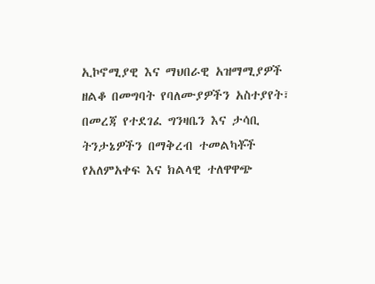ኢኮኖሚያዊ እና ማህበራዊ አዝማሚያዎች ዘልቆ በመግባት የባለሙያዎችን አስተያየት፣ በመረጃ የተደገፈ ግንዛቤን እና ታሳቢ ትንታኔዎችን በማቅረብ ተመልካቾች የአለምአቀፍ እና ክልላዊ ተለዋዋጭ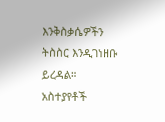እንቅስቃሴዎችን ትስስር እንዲገነዘቡ ይረዳል።
አስተያየቶች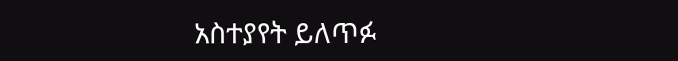አስተያየት ይለጥፉ